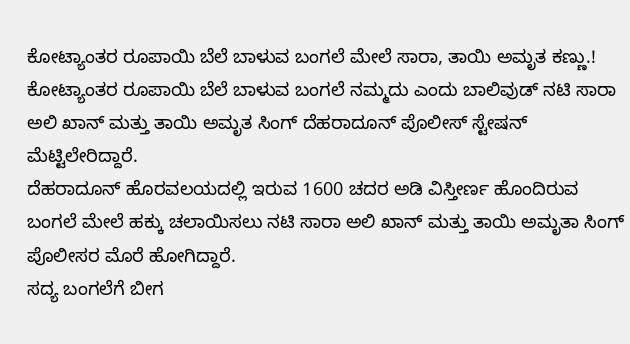ಕೋಟ್ಯಾಂತರ ರೂಪಾಯಿ ಬೆಲೆ ಬಾಳುವ ಬಂಗಲೆ ಮೇಲೆ ಸಾರಾ, ತಾಯಿ ಅಮೃತ ಕಣ್ಣು.!
ಕೋಟ್ಯಾಂತರ ರೂಪಾಯಿ ಬೆಲೆ ಬಾಳುವ ಬಂಗಲೆ ನಮ್ಮದು ಎಂದು ಬಾಲಿವುಡ್ ನಟಿ ಸಾರಾ ಅಲಿ ಖಾನ್ ಮತ್ತು ತಾಯಿ ಅಮೃತ ಸಿಂಗ್ ದೆಹರಾದೂನ್ ಪೊಲೀಸ್ ಸ್ಟೇಷನ್ ಮೆಟ್ಟಿಲೇರಿದ್ದಾರೆ.
ದೆಹರಾದೂನ್ ಹೊರವಲಯದಲ್ಲಿ ಇರುವ 1600 ಚದರ ಅಡಿ ವಿಸ್ತೀರ್ಣ ಹೊಂದಿರುವ ಬಂಗಲೆ ಮೇಲೆ ಹಕ್ಕು ಚಲಾಯಿಸಲು ನಟಿ ಸಾರಾ ಅಲಿ ಖಾನ್ ಮತ್ತು ತಾಯಿ ಅಮೃತಾ ಸಿಂಗ್ ಪೊಲೀಸರ ಮೊರೆ ಹೋಗಿದ್ದಾರೆ.
ಸದ್ಯ ಬಂಗಲೆಗೆ ಬೀಗ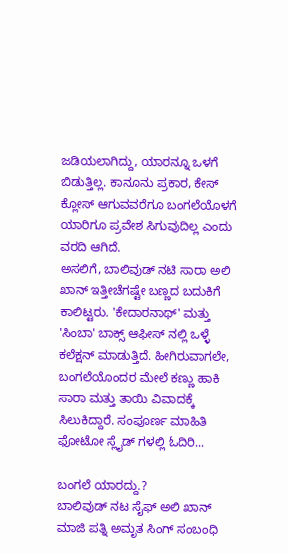ಜಡಿಯಲಾಗಿದ್ದು, ಯಾರನ್ನೂ ಒಳಗೆ ಬಿಡುತ್ತಿಲ್ಲ. ಕಾನೂನು ಪ್ರಕಾರ, ಕೇಸ್ ಕ್ಲೋಸ್ ಆಗುವವರೆಗೂ ಬಂಗಲೆಯೊಳಗೆ ಯಾರಿಗೂ ಪ್ರವೇಶ ಸಿಗುವುದಿಲ್ಲ ಎಂದು ವರದಿ ಆಗಿದೆ.
ಅಸಲಿಗೆ, ಬಾಲಿವುಡ್ ನಟಿ ಸಾರಾ ಅಲಿ ಖಾನ್ ಇತ್ತೀಚೆಗಷ್ಟೇ ಬಣ್ಣದ ಬದುಕಿಗೆ ಕಾಲಿಟ್ಟರು. 'ಕೇದಾರನಾಥ್' ಮತ್ತು 'ಸಿಂಬಾ' ಬಾಕ್ಸ್ ಆಫೀಸ್ ನಲ್ಲಿ ಒಳ್ಳೆ ಕಲೆಕ್ಷನ್ ಮಾಡುತ್ತಿದೆ. ಹೀಗಿರುವಾಗಲೇ, ಬಂಗಲೆಯೊಂದರ ಮೇಲೆ ಕಣ್ಣು ಹಾಕಿ ಸಾರಾ ಮತ್ತು ತಾಯಿ ವಿವಾದಕ್ಕೆ ಸಿಲುಕಿದ್ದಾರೆ. ಸಂಪೂರ್ಣ ಮಾಹಿತಿ ಫೋಟೋ ಸ್ಲೈಡ್ ಗಳಲ್ಲಿ ಓದಿರಿ...

ಬಂಗಲೆ ಯಾರದ್ದು.?
ಬಾಲಿವುಡ್ ನಟ ಸೈಫ್ ಅಲಿ ಖಾನ್ ಮಾಜಿ ಪತ್ನಿ ಅಮೃತ ಸಿಂಗ್ ಸಂಬಂಧಿ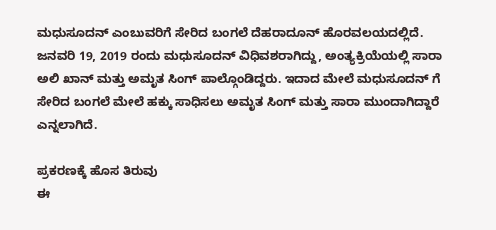ಮಧುಸೂದನ್ ಎಂಬುವರಿಗೆ ಸೇರಿದ ಬಂಗಲೆ ದೆಹರಾದೂನ್ ಹೊರವಲಯದಲ್ಲಿದೆ. ಜನವರಿ 19, 2019 ರಂದು ಮಧುಸೂದನ್ ವಿಧಿವಶರಾಗಿದ್ದು, ಅಂತ್ಯಕ್ರಿಯೆಯಲ್ಲಿ ಸಾರಾ ಅಲಿ ಖಾನ್ ಮತ್ತು ಅಮೃತ ಸಿಂಗ್ ಪಾಲ್ಗೊಂಡಿದ್ದರು. ಇದಾದ ಮೇಲೆ ಮಧುಸೂದನ್ ಗೆ ಸೇರಿದ ಬಂಗಲೆ ಮೇಲೆ ಹಕ್ಕು ಸಾಧಿಸಲು ಅಮೃತ ಸಿಂಗ್ ಮತ್ತು ಸಾರಾ ಮುಂದಾಗಿದ್ದಾರೆ ಎನ್ನಲಾಗಿದೆ.

ಪ್ರಕರಣಕ್ಕೆ ಹೊಸ ತಿರುವು
ಈ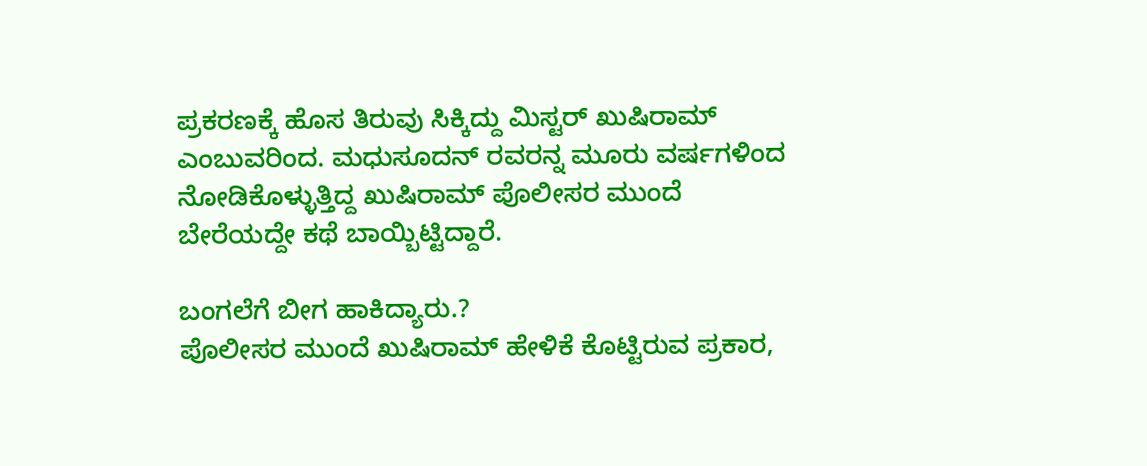ಪ್ರಕರಣಕ್ಕೆ ಹೊಸ ತಿರುವು ಸಿಕ್ಕಿದ್ದು ಮಿಸ್ಟರ್ ಖುಷಿರಾಮ್ ಎಂಬುವರಿಂದ. ಮಧುಸೂದನ್ ರವರನ್ನ ಮೂರು ವರ್ಷಗಳಿಂದ ನೋಡಿಕೊಳ್ಳುತ್ತಿದ್ದ ಖುಷಿರಾಮ್ ಪೊಲೀಸರ ಮುಂದೆ ಬೇರೆಯದ್ದೇ ಕಥೆ ಬಾಯ್ಬಿಟ್ಟಿದ್ದಾರೆ.

ಬಂಗಲೆಗೆ ಬೀಗ ಹಾಕಿದ್ಯಾರು.?
ಪೊಲೀಸರ ಮುಂದೆ ಖುಷಿರಾಮ್ ಹೇಳಿಕೆ ಕೊಟ್ಟಿರುವ ಪ್ರಕಾರ,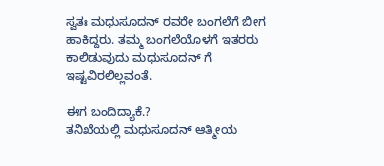ಸ್ವತಃ ಮಧುಸೂದನ್ ರವರೇ ಬಂಗಲೆಗೆ ಬೀಗ ಹಾಕಿದ್ದರು. ತಮ್ಮ ಬಂಗಲೆಯೊಳಗೆ ಇತರರು ಕಾಲಿಡುವುದು ಮಧುಸೂದನ್ ಗೆ ಇಷ್ಟವಿರಲಿಲ್ಲವಂತೆ.

ಈಗ ಬಂದಿದ್ಯಾಕೆ.?
ತನಿಖೆಯಲ್ಲಿ ಮಧುಸೂದನ್ ಆತ್ಮೀಯ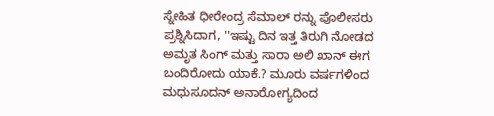ಸ್ನೇಹಿತ ಧೀರೇಂದ್ರ ಸೆಮಾಲ್ ರನ್ನು ಪೊಲೀಸರು ಪ್ರಶ್ನಿಸಿದಾಗ, ''ಇಷ್ಟು ದಿನ ಇತ್ತ ತಿರುಗಿ ನೋಡದ ಅಮೃತ ಸಿಂಗ್ ಮತ್ತು ಸಾರಾ ಅಲಿ ಖಾನ್ ಈಗ ಬಂದಿರೋದು ಯಾಕೆ.? ಮೂರು ವರ್ಷಗಳಿಂದ ಮಧುಸೂದನ್ ಅನಾರೋಗ್ಯದಿಂದ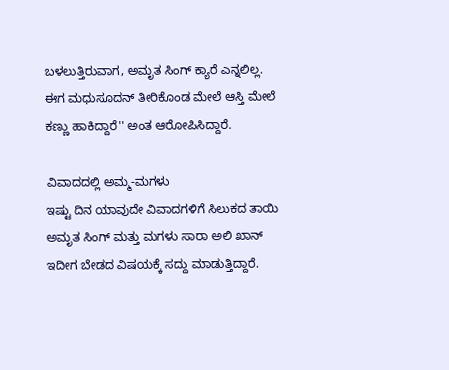ಬಳಲುತ್ತಿರುವಾಗ, ಅಮೃತ ಸಿಂಗ್ ಕ್ಯಾರೆ ಎನ್ನಲಿಲ್ಲ. ಈಗ ಮಧುಸೂದನ್ ತೀರಿಕೊಂಡ ಮೇಲೆ ಆಸ್ತಿ ಮೇಲೆ ಕಣ್ಣು ಹಾಕಿದ್ದಾರೆ'' ಅಂತ ಆರೋಪಿಸಿದ್ದಾರೆ.

ವಿವಾದದಲ್ಲಿ ಅಮ್ಮ-ಮಗಳು
ಇಷ್ಟು ದಿನ ಯಾವುದೇ ವಿವಾದಗಳಿಗೆ ಸಿಲುಕದ ತಾಯಿ ಅಮೃತ ಸಿಂಗ್ ಮತ್ತು ಮಗಳು ಸಾರಾ ಅಲಿ ಖಾನ್ ಇದೀಗ ಬೇಡದ ವಿಷಯಕ್ಕೆ ಸದ್ದು ಮಾಡುತ್ತಿದ್ದಾರೆ.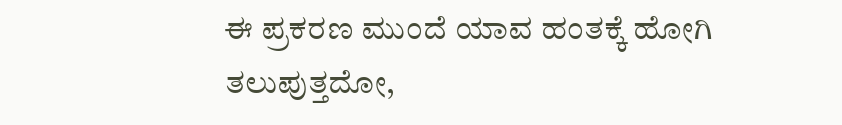ಈ ಪ್ರಕರಣ ಮುಂದೆ ಯಾವ ಹಂತಕ್ಕೆ ಹೋಗಿ ತಲುಪುತ್ತದೋ,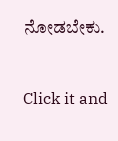ನೋಡಬೇಕು.


Click it and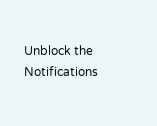Unblock the Notifications